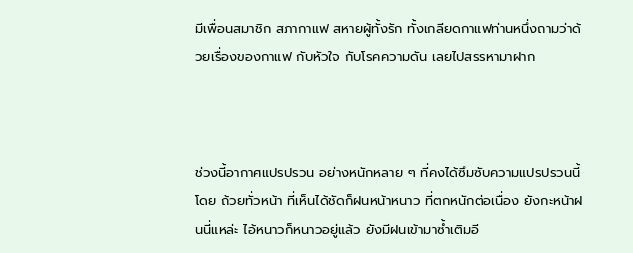มีเพื่อนสมาชิก สภากาแฟ สหายผู้ทั้งรัก ทั้งเกลียดกาแฟท่านหนึ่งถามว่าด้วยเรื่องของกาแฟ กับหัวใจ กับโรคความดัน เลยไปสรรหามาฝาก



ช่วงนี้อากาศแปรปรวน อย่างหนักหลาย ๆ ที่คงได้ซึมซับความแปรปรวนนี้โดย ถ้วยทั่วหน้า ที่เห็นได้ชัดก็ฝนหน้าหนาว ที่ตกหนักต่อเนื่อง ยังกะหน้าฝนนี่แหล่ะ ไอ้หนาวก็หนาวอยู่แล้ว ยังมีฝนเข้ามาซ้ำเติมอี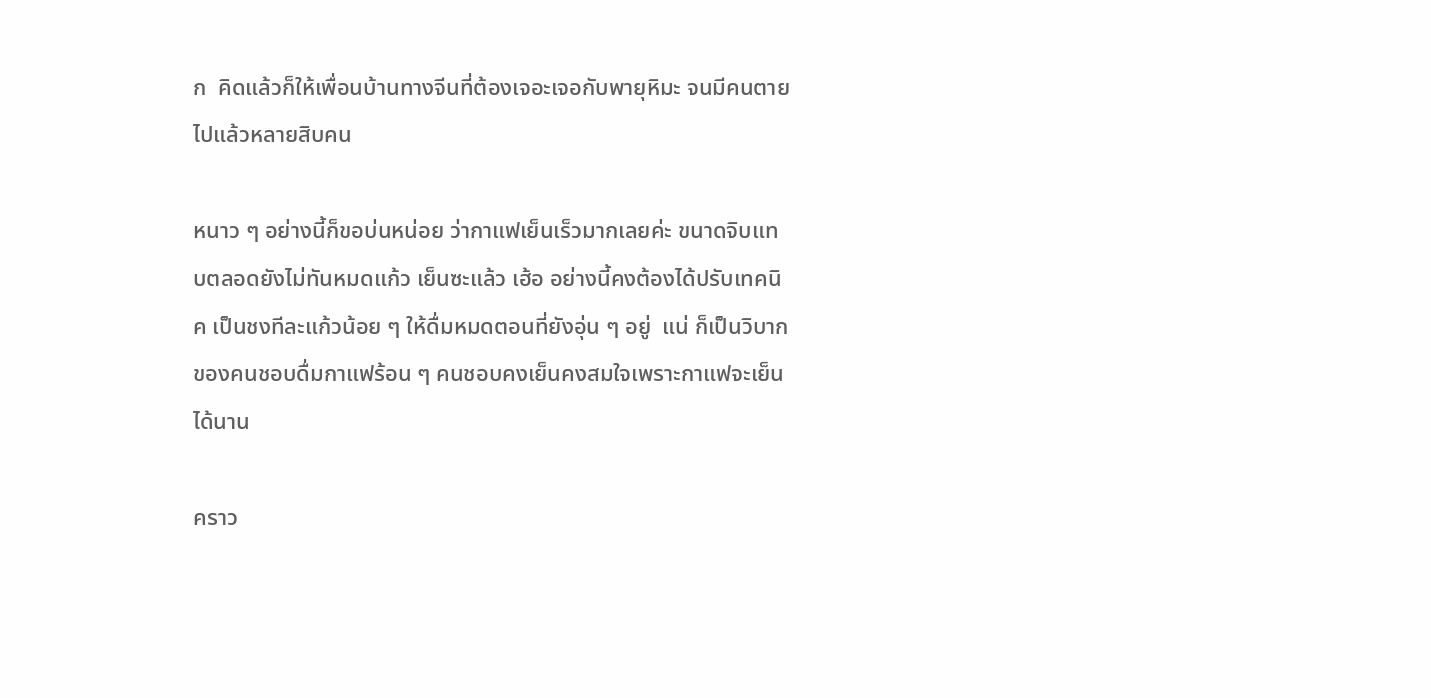ก  คิดแล้วก็ให้เพื่อนบ้านทางจีนที่ต้องเจอะเจอกับพายุหิมะ จนมีคนตายไปแล้วหลายสิบคน

หนาว ๆ อย่างนี้ก็ขอบ่นหน่อย ว่ากาแฟเย็นเร็วมากเลยค่ะ ขนาดจิบแทบตลอดยังไม่ทันหมดแก้ว เย็นซะแล้ว เฮ้อ อย่างนี้คงต้องได้ปรับเทคนิค เป็นชงทีละแก้วน้อย ๆ ให้ดื่มหมดตอนที่ยังอุ่น ๆ อยู่  แน่ ก็เป็นวิบากของคนชอบดื่มกาแฟร้อน ๆ คนชอบคงเย็นคงสมใจเพราะกาแฟจะเย็นได้นาน

คราว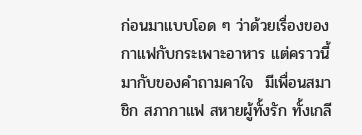ก่อนมาแบบโอด ๆ ว่าด้วยเรื่องของกาแฟกับกระเพาะอาหาร แต่คราวนี้มากับของคำถามคาใจ  มีเพื่อนสมาชิก สภากาแฟ สหายผู้ทั้งรัก ทั้งเกลี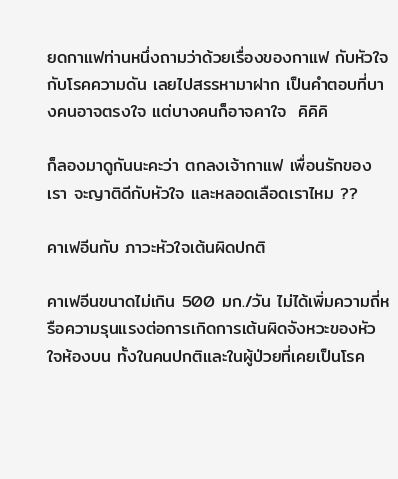ยดกาแฟท่านหนึ่งถามว่าด้วยเรื่องของกาแฟ กับหัวใจ กับโรคความดัน เลยไปสรรหามาฝาก เป็นคำตอบที่บางคนอาจตรงใจ แต่บางคนก็อาจคาใจ  คิคิคิ

ก็ลองมาดูกันนะคะว่า ตกลงเจ้ากาแฟ เพื่อนรักของเรา จะญาติดีกับหัวใจ และหลอดเลือดเราไหม ??

คาเฟอีนกับ ภาวะหัวใจเต้นผิดปกติ

คาเฟอีนขนาดไม่เกิน 500 มก./วัน ไม่ได้เพิ่มความถี่หรือความรุนแรงต่อการเกิดการเต้นผิดจังหวะของหัวใจห้องบน ทั้งในคนปกติและในผู้ป่วยที่เคยเป็นโรค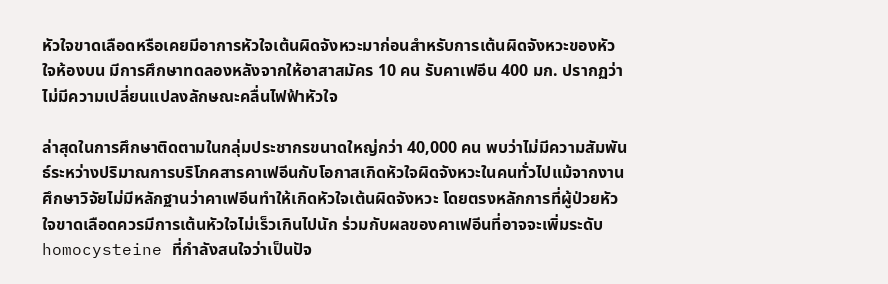หัวใจขาดเลือดหรือเคยมีอาการหัวใจเต้นผิดจังหวะมาก่อนสำหรับการเต้นผิดจังหวะของหัวใจห้องบน มีการศึกษาทดลองหลังจากให้อาสาสมัคร 10 คน รับคาเฟอีน 400 มก. ปรากฏว่า ไม่มีความเปลี่ยนแปลงลักษณะคลื่นไฟฟ้าหัวใจ

ล่าสุดในการศึกษาติดตามในกลุ่มประชากรขนาดใหญ่กว่า 40,000 คน พบว่าไม่มีความสัมพันธ์ระหว่างปริมาณการบริโภคสารคาเฟอีนกับโอกาสเกิดหัวใจผิดจังหวะในคนทั่วไปแม้จากงานศึกษาวิจัยไม่มีหลักฐานว่าคาเฟอีนทำให้เกิดหัวใจเต้นผิดจังหวะ โดยตรงหลักการที่ผู้ป่วยหัวใจขาดเลือดควรมีการเต้นหัวใจไม่เร็วเกินไปนัก ร่วมกับผลของคาเฟอีนที่อาจจะเพิ่มระดับ homocysteine ที่กำลังสนใจว่าเป็นปัจ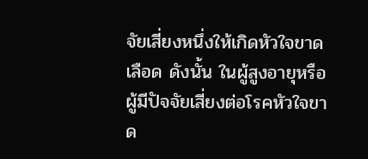จัยเสี่ยงหนึ่งให้เกิดหัวใจขาดเลือด ดังนั้น ในผู้สูงอายุหรือผู้มีปัจจัยเสี่ยงต่อโรคหัวใจขาด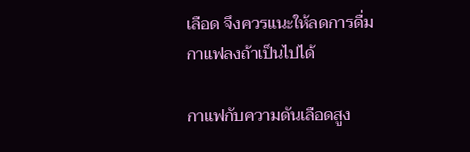เลือด จึงควรแนะให้ลดการดื่มกาแฟลงถ้าเป็นไปได้

กาแฟกับความดันเลือดสูง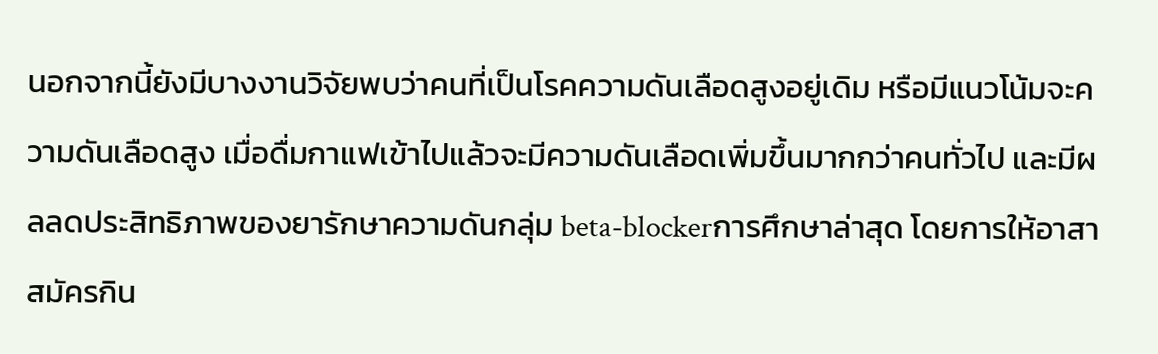นอกจากนี้ยังมีบางงานวิจัยพบว่าคนที่เป็นโรคความดันเลือดสูงอยู่เดิม หรือมีแนวโน้มจะความดันเลือดสูง เมื่อดื่มกาแฟเข้าไปแล้วจะมีความดันเลือดเพิ่มขึ้นมากกว่าคนทั่วไป และมีผลลดประสิทธิภาพของยารักษาความดันกลุ่ม beta-blockerการศึกษาล่าสุด โดยการให้อาสาสมัครกิน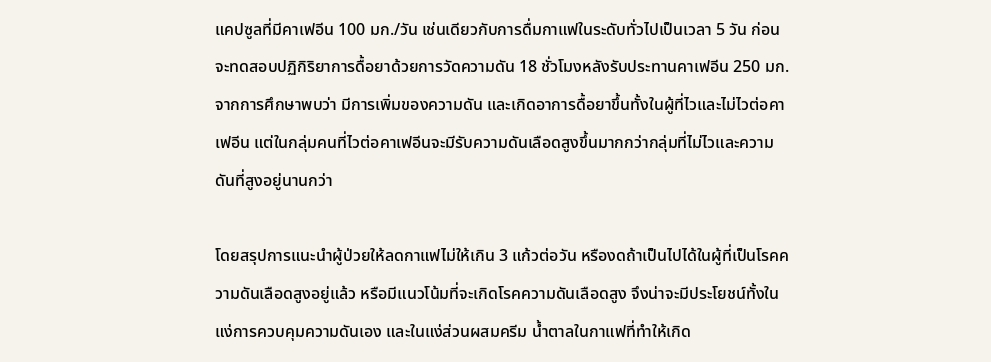แคปซูลที่มีคาเฟอีน 100 มก./วัน เช่นเดียวกับการดื่มกาแฟในระดับทั่วไปเป็นเวลา 5 วัน ก่อนจะทดสอบปฏิกิริยาการดื้อยาด้วยการวัดความดัน 18 ชั่วโมงหลังรับประทานคาเฟอีน 250 มก. จากการศึกษาพบว่า มีการเพิ่มของความดัน และเกิดอาการดื้อยาขึ้นทั้งในผู้ที่ไวและไม่ไวต่อคาเฟอีน แต่ในกลุ่มคนที่ไวต่อคาเฟอีนจะมีรับความดันเลือดสูงขึ้นมากกว่ากลุ่มที่ไม่ไวและความดันที่สูงอยู่นานกว่า

โดยสรุปการแนะนำผู้ป่วยให้ลดกาแฟไม่ให้เกิน 3 แก้วต่อวัน หรืองดถ้าเป็นไปได้ในผู้ที่เป็นโรคความดันเลือดสูงอยู่แล้ว หรือมีแนวโน้มที่จะเกิดโรคความดันเลือดสูง จึงน่าจะมีประโยชน์ทั้งในแง่การควบคุมความดันเอง และในแง่ส่วนผสมครีม น้ำตาลในกาแฟที่ทำให้เกิด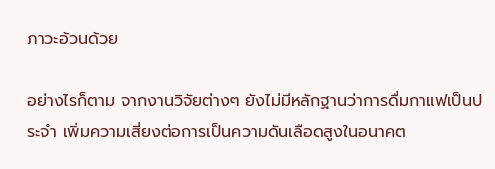ภาวะอ้วนด้วย

อย่างไรก็ตาม จากงานวิจัยต่างๆ ยังไม่มีหลักฐานว่าการดื่มกาแฟเป็นประจำ เพิ่มความเสี่ยงต่อการเป็นความดันเลือดสูงในอนาคต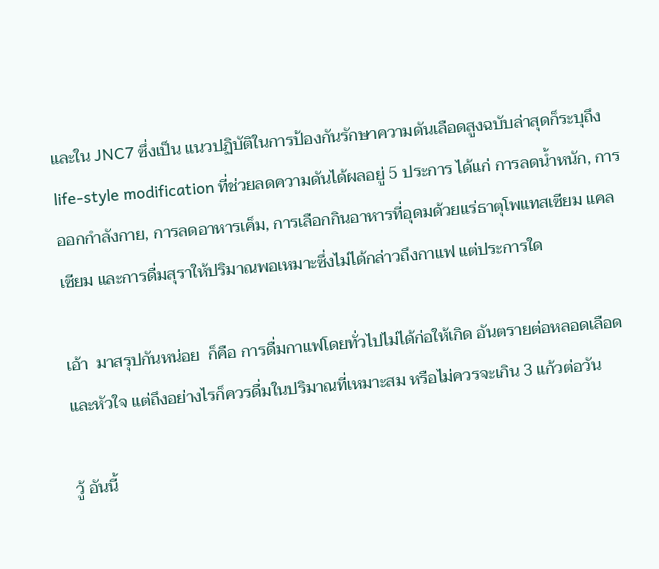และใน JNC7 ซึ่งเป็น แนวปฏิบัติในการป้องกันรักษาความดันเลือดสูงฉบับล่าสุดก็ระบุถึง life-style modification ที่ช่วยลดความดันได้ผลอยู่ 5 ประการ ได้แก่ การลดน้ำหนัก, การออกกำลังกาย, การลดอาหารเค็ม, การเลือกกินอาหารที่อุดมด้วยแร่ธาตุโพแทสเซียม แคลเซียม และการดื่มสุราให้ปริมาณพอเหมาะซึ่งไม่ได้กล่าวถึงกาแฟ แต่ประการใด

เอ้า  มาสรุปกันหน่อย  ก็คือ การดื่มกาแฟโดยทั่วไปไม่ได้ก่อให้เกิด อันตรายต่อหลอดเลือดและหัวใจ แต่ถึงอย่างไรก็ควรดื่มในปริมาณที่เหมาะสม หรือไม่ควรจะเกิน 3 แก้วต่อวัน

วู้ อันนี้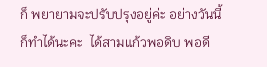ก็ พยายามจะปรับปรุงอยู่ค่ะ อย่างวันนี้ก็ทำได้นะคะ  ได้สามแก้วพอดิบ พอดี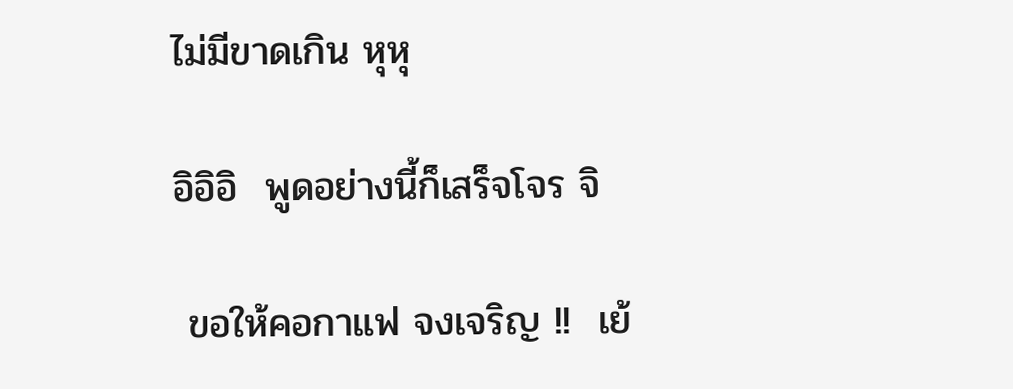ไม่มีขาดเกิน หุหุ

อิอิอิ  พูดอย่างนี้ก็เสร็จโจร จิ

 ขอให้คอกาแฟ จงเจริญ !!  เย้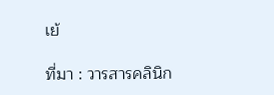เย้

ที่มา : วารสารคลินิก